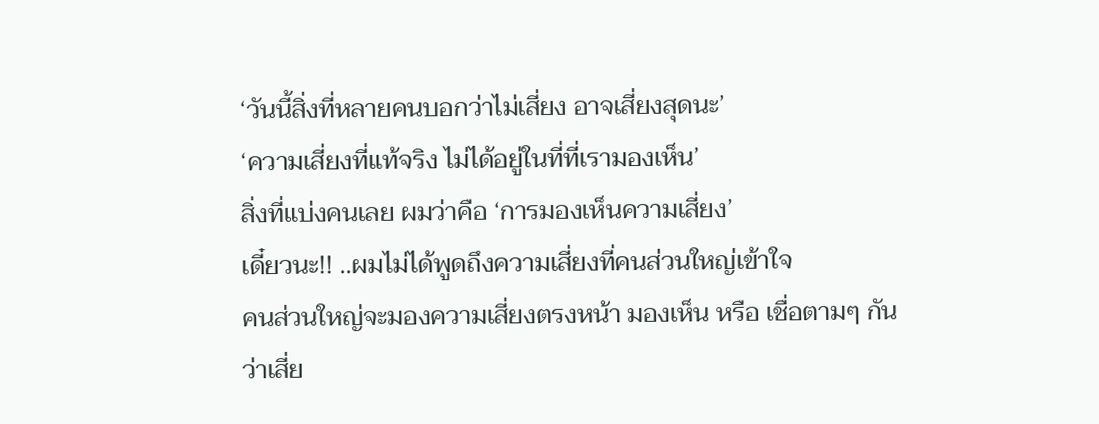‘วันนี้สิ่งที่หลายคนบอกว่าไม่เสี่ยง อาจเสี่ยงสุดนะ’
‘ความเสี่ยงที่แท้จริง ไม่ได้อยู่ในที่ที่เรามองเห็น’
สิ่งที่แบ่งคนเลย ผมว่าคือ ‘การมองเห็นความเสี่ยง’
เดี๋ยวนะ!! ..ผมไม่ได้พูดถึงความเสี่ยงที่คนส่วนใหญ่เข้าใจ
คนส่วนใหญ่จะมองความเสี่ยงตรงหน้า มองเห็น หรือ เชื่อตามๆ กันว่าเสี่ย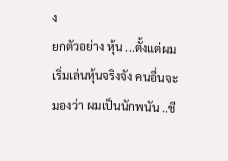ง
ยกตัวอย่าง หุ้น ...ตั้งแต่ผมเริ่มเล่นหุ้นจริงจัง คนอื่นจะมองว่า ผมเป็นนักพนัน ..ชี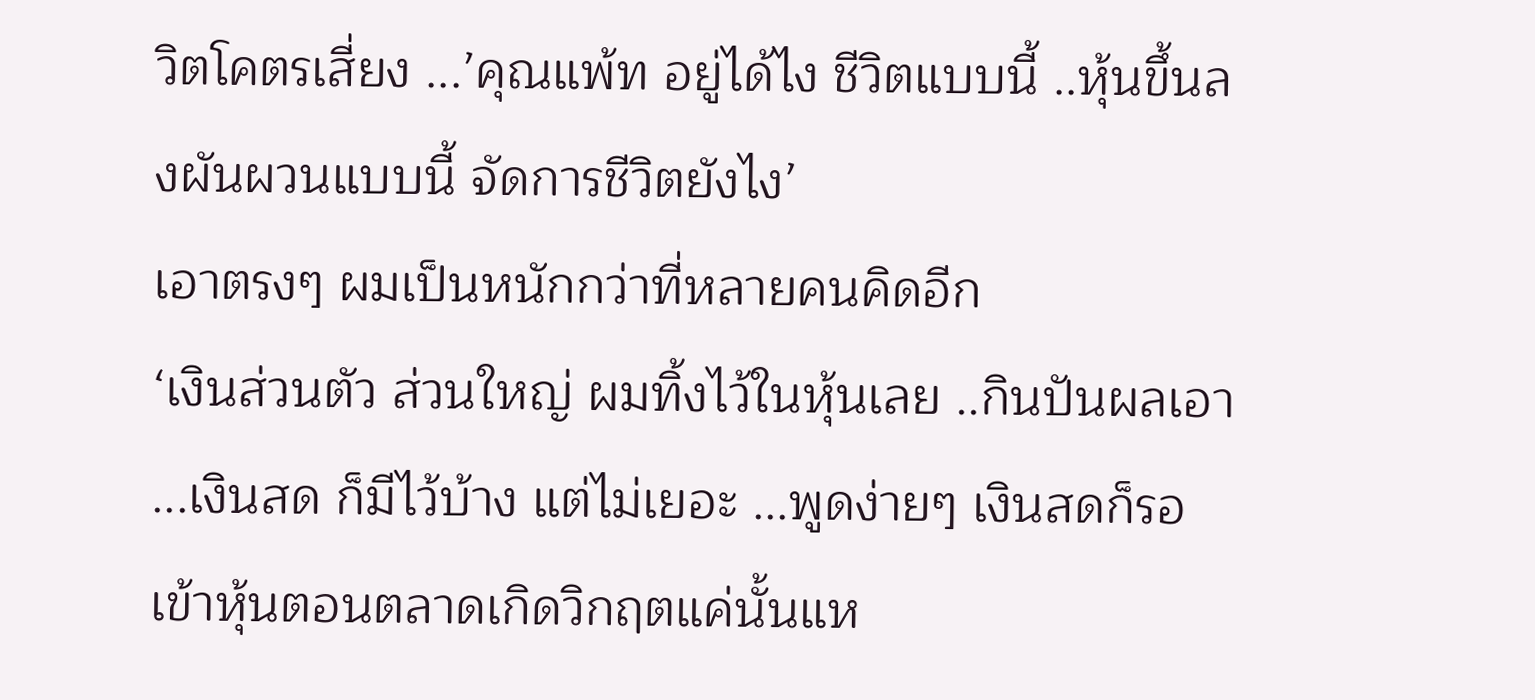วิตโคตรเสี่ยง ...’คุณแพ้ท อยู่ได้ไง ชีวิตแบบนี้ ..หุ้นขึ้นลงผันผวนแบบนี้ จัดการชีวิตยังไง’
เอาตรงๆ ผมเป็นหนักกว่าที่หลายคนคิดอีก
‘เงินส่วนตัว ส่วนใหญ่ ผมทิ้งไว้ในหุ้นเลย ..กินปันผลเอา ...เงินสด ก็มีไว้บ้าง แต่ไม่เยอะ ...พูดง่ายๆ เงินสดก็รอเข้าหุ้นตอนตลาดเกิดวิกฤตแค่นั้นแห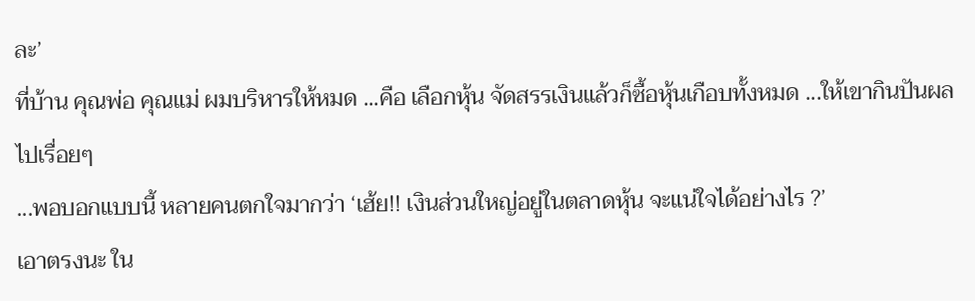ละ’
ที่บ้าน คุณพ่อ คุณแม่ ผมบริหารให้หมด ...คือ เลือกหุ้น จัดสรรเงินแล้วก็ซื้อหุ้นเกือบทั้งหมด ...ให้เขากินปันผลไปเรื่อยๆ
...พอบอกแบบนี้ หลายคนตกใจมากว่า ‘เฮ้ย!! เงินส่วนใหญ่อยู่ในตลาดหุ้น จะแน่ใจได้อย่างไร ?’
เอาตรงนะ ใน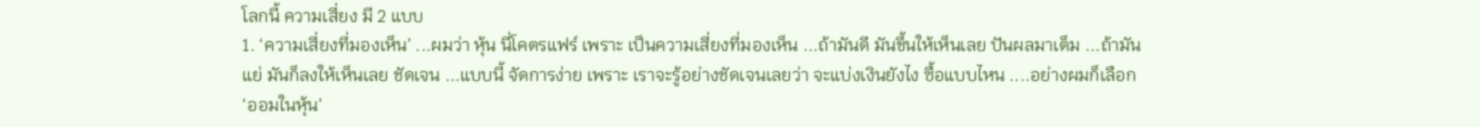โลกนี้ ความเสี่ยง มี 2 แบบ
1. ‘ความเสี่ยงที่มองเห็น’ ...ผมว่า หุ้น นี่โคตรแฟร์ เพราะ เป็นความเสี่ยงที่มองเห็น ...ถ้ามันดี มันขึ้นให้เห็นเลย ปันผลมาเต็ม ...ถ้ามันแย่ มันก็ลงให้เห็นเลย ชัดเจน ...แบบนี้ จัดการง่าย เพราะ เราจะรู้อย่างชัดเจนเลยว่า จะแบ่งเงินยังไง ซื้อแบบไหน ....อย่างผมก็เลือก ‘ออมในหุ้น’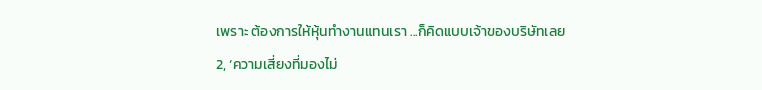เพราะ ต้องการให้หุ้นทำงานแทนเรา ...ก็คิดแบบเจ้าของบริษัทเลย
2, ‘ความเสี่ยงที่มองไม่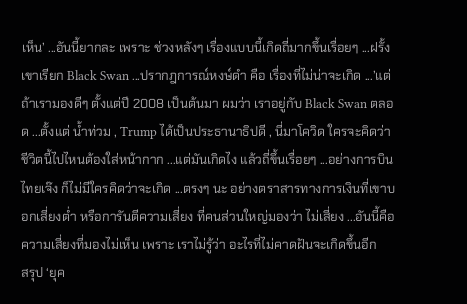เห็น’ ...อันนี้ยากละ เพราะ ช่วงหลังๆ เรื่องแบบนี้เกิดถี่มากขึ้นเรื่อยๆ ...ฝรั้งเขาเรียก Black Swan ...ปรากฎการณ์หงษ์ดำ คือ เรื่องที่ไม่น่าจะเกิด ...’แต่ถ้าเรามองดีๆ ตั้งแต่ปี 2008 เป็นต้นมา ผมว่า เราอยู่กับ Black Swan ตลอด ...ตั้งแต่ น้ำท่วม , Trump ได้เป็นประธานาธิปดี , นี่มาโควิด ใครจะคิดว่า ชีวิตนี้ไปไหนต้องใส่หน้ากาก ...แต่มันเกิดไง แล้วถี่ขึ้นเรื่อยๆ ...อย่างการบินไทยเจ๊ง ก็ไม่มีใครคิดว่าจะเกิด ...ตรงๆ นะ อย่างตราสารทางการเงินที่เขาบอกเสี่ยงต่ำ หรือการันตีความเสี่ยง ที่คนส่วนใหญ่มองว่า ไม่เสี่ยง ...อันนี้คือ ความเสี่ยงที่มองไม่เห็น เพราะ เราไม่รู้ว่า อะไรที่ไม่คาดฝันจะเกิดขึ้นอีก
สรุป ‘ยุค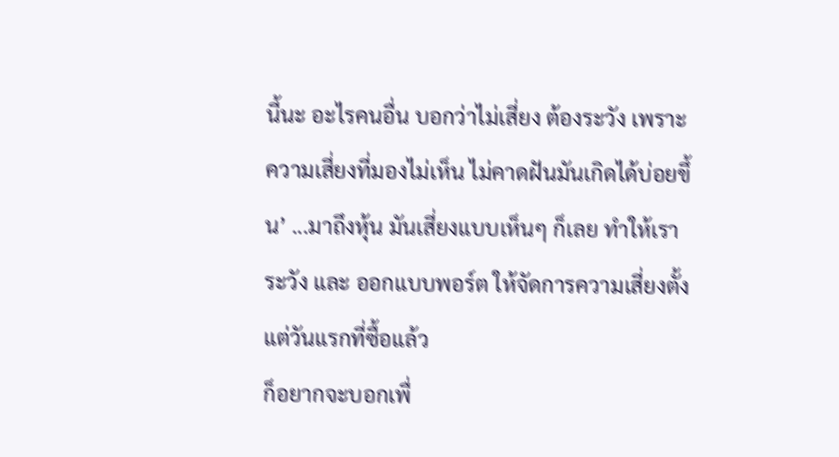นี้นะ อะไรคนอื่น บอกว่าไม่เสี่ยง ต้องระวัง เพราะ ความเสี่ยงที่มองไม่เห็น ไม่คาดฝันมันเกิดได้บ่อยขึ้น’ ...มาถึงหุ้น มันเสี่ยงแบบเห็นๆ ก็เลย ทำให้เราระวัง และ ออกแบบพอร์ต ให้จัดการความเสี่ยงตั้งแต่วันแรกที่ซื้อแล้ว
ก็อยากจะบอกเพื่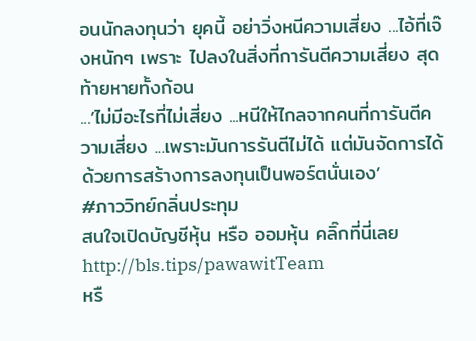อนนักลงทุนว่า ยุคนี้ อย่าวิ่งหนีความเสี่ยง ...ไอ้ที่เจ๊งหนักๆ เพราะ ไปลงในสิ่งที่การันตีความเสี่ยง สุดท้ายหายทั้งก้อน
...’ไม่มีอะไรที่ไม่เสี่ยง ...หนีให้ไกลจากคนที่การันตีความเสี่ยง ...เพราะมันการรันตีไม่ได้ แต่มันจัดการได้ด้วยการสร้างการลงทุนเป็นพอร์ตนั่นเอง’
#ภาววิทย์กลิ่นประทุม
สนใจเปิดบัญชีหุ้น หรือ ออมหุ้น คลิ๊กที่นี่เลย
http://bls.tips/pawawitTeam
หรื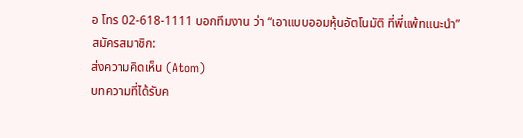อ โทร 02-618-1111 บอกทีมงาน ว่า “เอาแบบออมหุ้นอัตโนมัติ ที่พี่แพ้ทแนะนำ”
สมัครสมาชิก:
ส่งความคิดเห็น (Atom)
บทความที่ได้รับค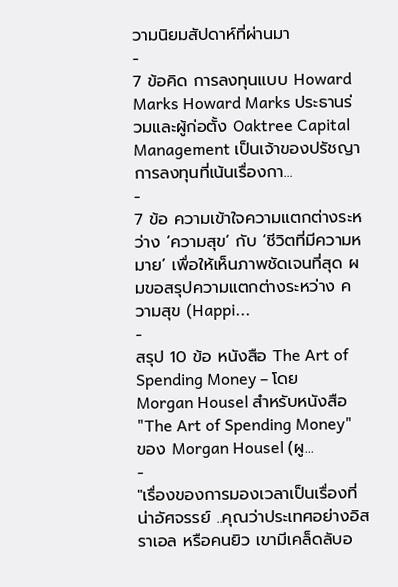วามนิยมสัปดาห์ที่ผ่านมา
-
7 ข้อคิด การลงทุนแบบ Howard Marks Howard Marks ประธานร่วมและผู้ก่อตั้ง Oaktree Capital Management เป็นเจ้าของปรัชญาการลงทุนที่เน้นเรื่องกา...
-
7 ข้อ ความเข้าใจความแตกต่างระหว่าง ‘ความสุข‘ กับ ‘ชีวิตที่มีความหมาย’ เพื่อให้เห็นภาพชัดเจนที่สุด ผมขอสรุปความแตกต่างระหว่าง ความสุข (Happi...
-
สรุป 10 ข้อ หนังสือ The Art of Spending Money – โดย Morgan Housel สำหรับหนังสือ "The Art of Spending Money" ของ Morgan Housel (ผู...
-
"เรื่องของการมองเวลาเป็นเรื่องที่น่าอัศจรรย์ ..คุณว่าประเทศอย่างอิสราเอล หรือคนยิว เขามีเคล็ดลับอ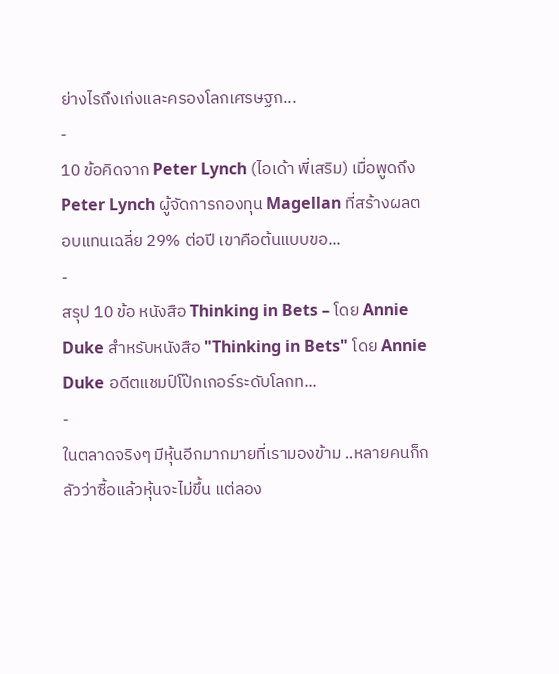ย่างไรถึงเก่งและครองโลกเศรษฐก...
-
10 ข้อคิดจาก Peter Lynch (ไอเด้า พี่เสริม) เมื่อพูดถึง Peter Lynch ผู้จัดการกองทุน Magellan ที่สร้างผลตอบแทนเฉลี่ย 29% ต่อปี เขาคือต้นแบบขอ...
-
สรุป 10 ข้อ หนังสือ Thinking in Bets – โดย Annie Duke สำหรับหนังสือ "Thinking in Bets" โดย Annie Duke อดีตแชมป์โป๊กเกอร์ระดับโลกท...
-
ในตลาดจริงๆ มีหุ้นอีกมากมายที่เรามองข้าม ..หลายคนก็กลัวว่าซื้อแล้วหุ้นจะไม่ขึ้น แต่ลอง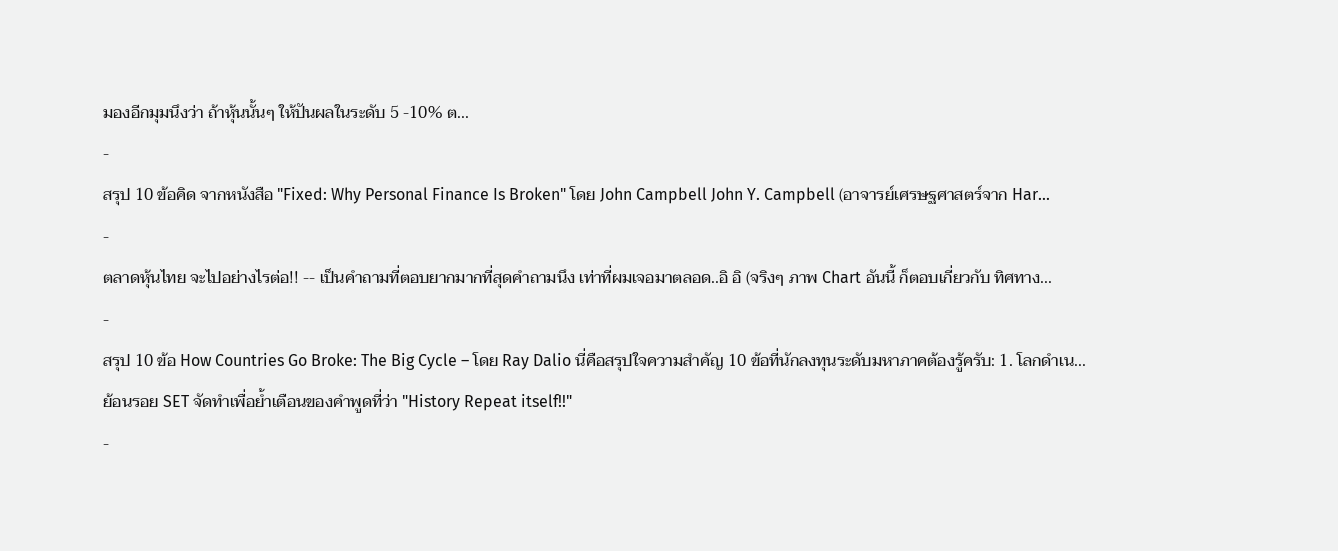มองอีกมุมนึงว่า ถ้าหุ้นนั้นๆ ให้ปันผลในระดับ 5 -10% ต...
-
สรุป 10 ข้อคิด จากหนังสือ "Fixed: Why Personal Finance Is Broken" โดย John Campbell John Y. Campbell (อาจารย์เศรษฐศาสตร์จาก Har...
-
ตลาดหุ้นไทย จะไปอย่างไรต่อ!! -- เป็นคำถามที่ตอบยากมากที่สุดคำถามนึง เท่าที่ผมเจอมาตลอด..อิ อิ (จริงๆ ภาพ Chart อันนี้ ก็ตอบเกี่ยวกับ ทิศทาง...
-
สรุป 10 ข้อ How Countries Go Broke: The Big Cycle – โดย Ray Dalio นี่คือสรุปใจความสำคัญ 10 ข้อที่นักลงทุนระดับมหาภาคต้องรู้ครับ: 1. โลกดำเน...
ย้อนรอย SET จัดทำเพื่อย้ำเตือนของคำพูดที่ว่า "History Repeat itself!!"
-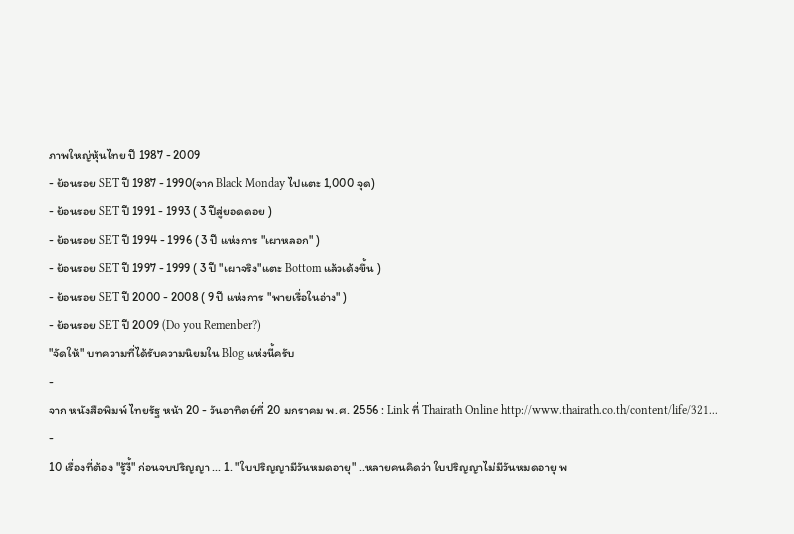ภาพใหญ่หุ้นไทย ปี 1987 - 2009
- ย้อนรอย SET ปี 1987 - 1990(จาก Black Monday ไปแตะ 1,000 จุด)
- ย้อนรอย SET ปี 1991 - 1993 ( 3 ปีสู่ยอดดอย )
- ย้อนรอย SET ปี 1994 - 1996 ( 3 ปี แห่งการ "เผาหลอก" )
- ย้อนรอย SET ปี 1997 - 1999 ( 3 ปี "เผาจริง"แตะ Bottom แล้วเด้งขึ้น )
- ย้อนรอย SET ปี 2000 - 2008 ( 9 ปี แห่งการ "พายเรื่อในอ่าง" )
- ย้อนรอย SET ปี 2009 (Do you Remenber?)
"จัดให้" บทความที่ได้รับความนิยมใน Blog แห่งนี้ครับ
-
จาก หนังสือพิมพ์ ไทยรัฐ หน้า 20 - วันอาทิตย์ที่ 20 มกราคม พ.ศ. 2556 : Link ที่ Thairath Online http://www.thairath.co.th/content/life/321...
-
10 เรื่องที่ต้อง "รู้งี้" ก่อนจบปริญญา ... 1. "ใบปริญญามีวันหมดอายุ" ..หลายคนคิดว่า ใบปริญญาไม่มีวันหมดอายุ พ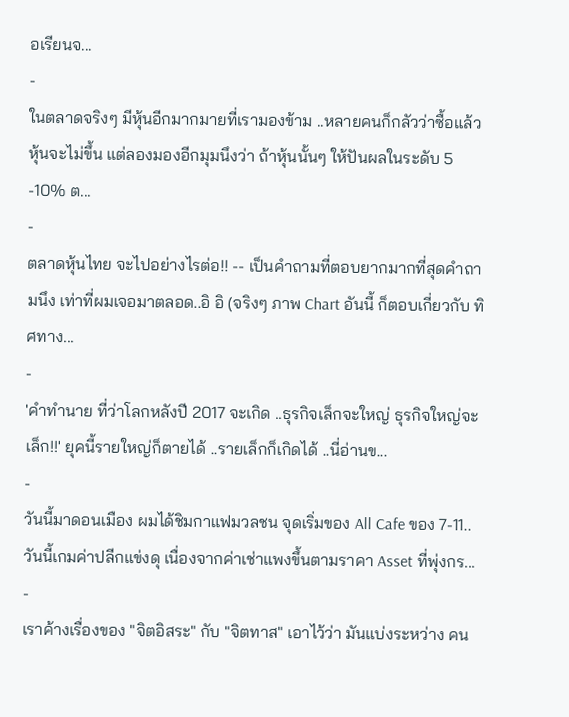อเรียนจ...
-
ในตลาดจริงๆ มีหุ้นอีกมากมายที่เรามองข้าม ..หลายคนก็กลัวว่าซื้อแล้วหุ้นจะไม่ขึ้น แต่ลองมองอีกมุมนึงว่า ถ้าหุ้นนั้นๆ ให้ปันผลในระดับ 5 -10% ต...
-
ตลาดหุ้นไทย จะไปอย่างไรต่อ!! -- เป็นคำถามที่ตอบยากมากที่สุดคำถามนึง เท่าที่ผมเจอมาตลอด..อิ อิ (จริงๆ ภาพ Chart อันนี้ ก็ตอบเกี่ยวกับ ทิศทาง...
-
'คำทำนาย ที่ว่าโลกหลังปี 2017 จะเกิด ..ธุรกิจเล็กจะใหญ่ ธุรกิจใหญ่จะเล็ก!!' ยุคนี้รายใหญ่ก็ตายได้ ..รายเล็กก็เกิดได้ ..นี่อ่านข...
-
วันนี้มาดอนเมือง ผมได้ชิมกาแฟมวลชน จุดเริ่มของ All Cafe ของ 7-11..วันนี้เกมค่าปลีกแข่งดุ เนื่องจากค่าเช่าแพงขึ้นตามราคา Asset ที่พุ่งกร...
-
เราค้างเรื่องของ "จิตอิสระ" กับ "จิตทาส" เอาไว้ว่า มันแบ่งระหว่าง คน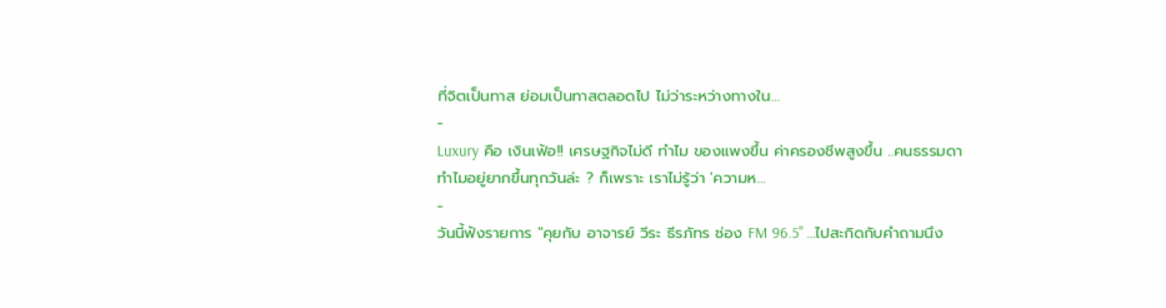ที่จิตเป็นทาส ย่อมเป็นทาสตลอดไป ไม่ว่าระหว่างทางใน...
-
Luxury คือ เงินเฟ้อ!! เศรษฐกิจไม่ดี ทำไม ของแพงขึ้น ค่าครองชีพสูงขึ้น ..คนธรรมดาทำไมอยู่ยากขึ้นทุกวันล่ะ ? ก็เพราะ เราไม่รู้ว่า 'ความห...
-
วันนี้ฟังรายการ "คุยกับ อาจารย์ วีระ ธีรภัทร ช่อง FM 96.5" ...ไปสะกิดกับคำถามนึง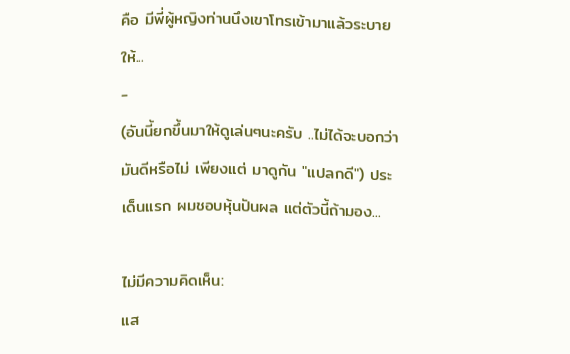คือ มีพี่ผู้หญิงท่านนึงเขาโทรเข้ามาแล้วระบายให้...
-
(อันนี้ยกขึ้นมาให้ดูเล่นๆนะครับ ..ไม่ได้จะบอกว่ามันดีหรือไม่ เพียงแต่ มาดูกัน "แปลกดี") ประเด็นแรก ผมชอบหุ้นปันผล แต่ตัวนี้ถ้ามอง...

ไม่มีความคิดเห็น:
แส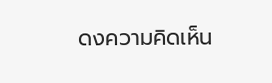ดงความคิดเห็น